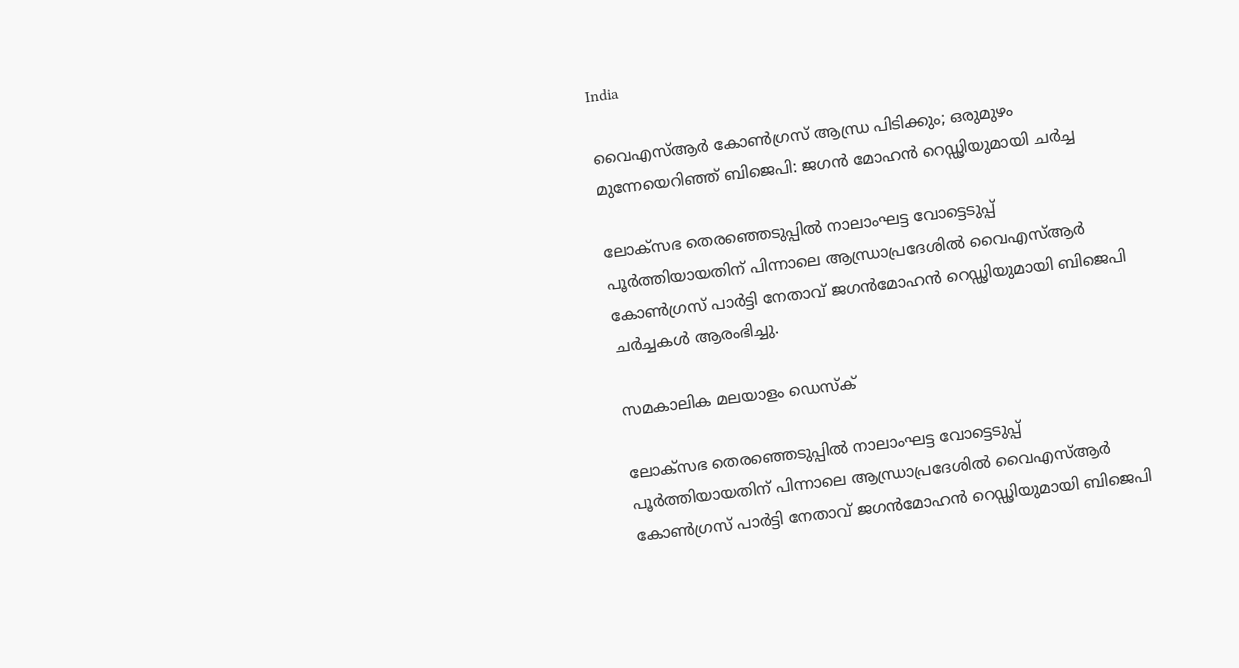India

വൈഎസ്ആര്‍ കോണ്‍ഗ്രസ് ആന്ധ്ര പിടിക്കും; ഒരുമുഴം മുന്നേയെറിഞ്ഞ് ബിജെപി: ജഗന്‍ മോഹന്‍ റെഡ്ഢിയുമായി ചര്‍ച്ച

ലോക്‌സഭ തെരഞ്ഞെടുപ്പില്‍ നാലാംഘട്ട വോട്ടെടുപ്പ് പൂര്‍ത്തിയായതിന് പിന്നാലെ ആന്ധ്രാപ്രദേശില്‍ വൈഎസ്ആര്‍ കോണ്‍ഗ്രസ് പാര്‍ട്ടി നേതാവ് ജഗന്‍മോഹന്‍ റെഡ്ഢിയുമായി ബിജെപി ചര്‍ച്ചകള്‍ ആരംഭിച്ചു.

സമകാലിക മലയാളം ഡെസ്ക്

ലോക്‌സഭ തെരഞ്ഞെടുപ്പില്‍ നാലാംഘട്ട വോട്ടെടുപ്പ് പൂര്‍ത്തിയായതിന് പിന്നാലെ ആന്ധ്രാപ്രദേശില്‍ വൈഎസ്ആര്‍ കോണ്‍ഗ്രസ് പാര്‍ട്ടി നേതാവ് ജഗന്‍മോഹന്‍ റെഡ്ഢിയുമായി ബിജെപി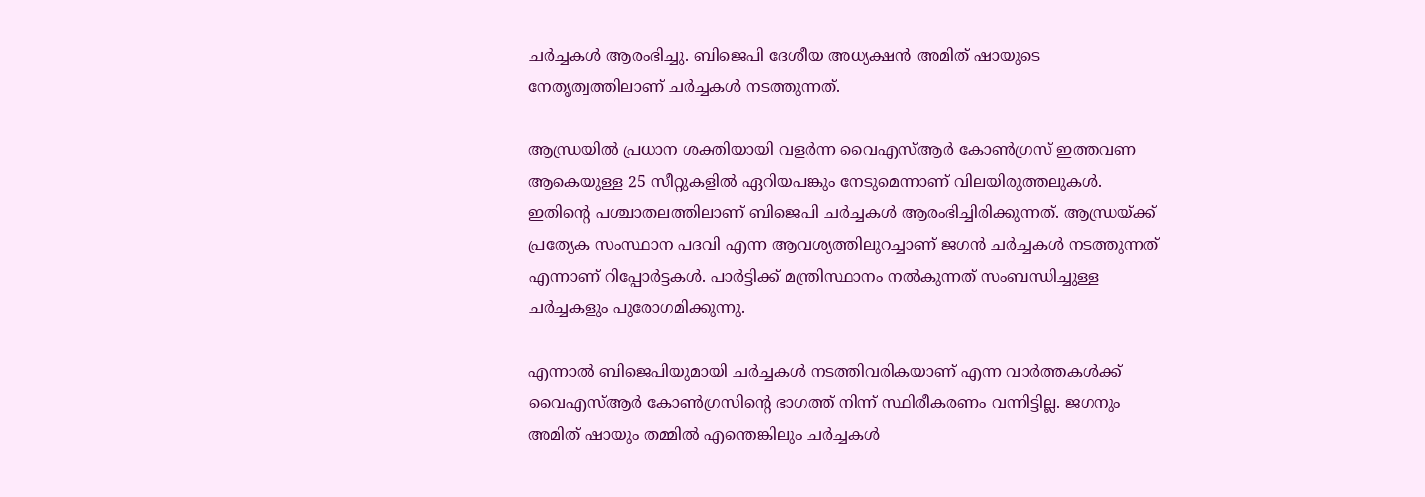ചര്‍ച്ചകള്‍ ആരംഭിച്ചു. ബിജെപി ദേശീയ അധ്യക്ഷന്‍ അമിത് ഷായുടെ നേതൃത്വത്തിലാണ് ചര്‍ച്ചകള്‍ നടത്തുന്നത്.

ആന്ധ്രയില്‍ പ്രധാന ശക്തിയായി വളര്‍ന്ന വൈഎസ്ആര്‍ കോണ്‍ഗ്രസ് ഇത്തവണ ആകെയുള്ള 25 സീറ്റുകളില്‍ ഏറിയപങ്കും നേടുമെന്നാണ് വിലയിരുത്തലുകള്‍. ഇതിന്റെ പശ്ചാതലത്തിലാണ് ബിജെപി ചര്‍ച്ചകള്‍ ആരംഭിച്ചിരിക്കുന്നത്. ആന്ധ്രയ്ക്ക് പ്രത്യേക സംസ്ഥാന പദവി എന്ന ആവശ്യത്തിലുറച്ചാണ് ജഗന്‍ ചര്‍ച്ചകള്‍ നടത്തുന്നത് എന്നാണ് റിപ്പോര്‍ട്ടകള്‍. പാര്‍ട്ടിക്ക് മന്ത്രിസ്ഥാനം നല്‍കുന്നത് സംബന്ധിച്ചുള്ള ചര്‍ച്ചകളും പുരോഗമിക്കുന്നു.

എന്നാല്‍ ബിജെപിയുമായി ചര്‍ച്ചകള്‍ നടത്തിവരികയാണ് എന്ന വാര്‍ത്തകള്‍ക്ക് വൈഎസ്ആര്‍ കോണ്‍ഗ്രസിന്റെ ഭാഗത്ത് നിന്ന് സ്ഥിരീകരണം വന്നിട്ടില്ല. ജഗനും അമിത് ഷായും തമ്മില്‍ എന്തെങ്കിലും ചര്‍ച്ചകള്‍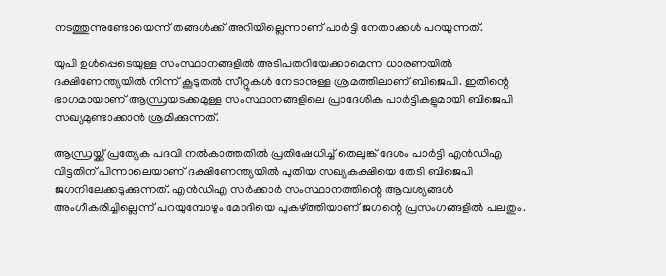നടത്തുന്നുണ്ടോയെന്ന് തങ്ങള്‍ക്ക് അറിയില്ലെന്നാണ് പാര്‍ട്ടി നേതാക്കള്‍ പറയുന്നത്.

യുപി ഉള്‍പ്പെടെയുള്ള സംസ്ഥാനങ്ങളില്‍ അടിപതറിയേക്കാമെന്ന ധാരണയില്‍ ദക്ഷിണേന്ത്യയില്‍ നിന്ന് കൂടുതല്‍ സീറ്റുകള്‍ നേടാനുള്ള ശ്രമത്തിലാണ് ബിജെപി. ഇതിന്റെ ഭാഗമായാണ് ആന്ധ്രയടക്കമുള്ള സംസ്ഥാനങ്ങളിലെ പ്രാദേശിക പാര്‍ട്ടികളുമായി ബിജെപി സഖ്യമുണ്ടാക്കാന്‍ ശ്രമിക്കുന്നത്.

ആന്ധ്രയ്ക്ക് പ്രത്യേക പദവി നല്‍കാത്തതില്‍ പ്രതിഷേധിച്ച് തെലുങ്ക് ദേശം പാര്‍ട്ടി എന്‍ഡിഎ വിട്ടതിന് പിന്നാലെയാണ് ദക്ഷിണേന്ത്യയില്‍ പുതിയ സഖ്യകക്ഷിയെ തേടി ബിജെപി ജഗനിലേക്കടുക്കുന്നത്. എന്‍ഡിഎ സര്‍ക്കാര്‍ സംസ്ഥാനത്തിന്റെ ആവശ്യങ്ങള്‍ അംഗീകരിച്ചില്ലെന്ന് പറയുമ്പോഴും മോദിയെ പുകഴ്ത്തിയാണ് ജഗന്റെ പ്രസംഗങ്ങളില്‍ പലതും.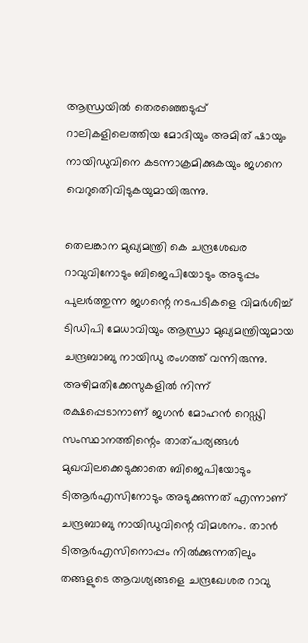ആന്ധ്രയില്‍ തെരഞ്ഞെടുപ്പ് റാലികളിലെത്തിയ മോദിയും അമിത് ഷായും നായിഡുവിനെ കടന്നാക്രമിക്കുകയും ജഗനെ വെറുതെിവിടുകയുമായിരുന്നു.

തെലങ്കാന മുഖ്യമന്ത്രി കെ ചന്ദ്രശേഖര റാവുവിനോടും ബിജെപിയോടും അടുപ്പം പുലര്‍ത്തുന്ന ജഗന്റെ നടപടികളെ വിമര്‍ശിച്ച് ടിഡിപി മേധാവിയും ആന്ധ്രാ മുഖ്യമന്ത്രിയുമായ ചന്ദ്രബാബു നായിഡു രംഗത്ത് വന്നിരുന്നു. അഴിമതിക്കേസുകളില്‍ നിന്ന് രക്ഷപ്പെടാനാണ് ജഗന്‍ മോഹന്‍ റെഡ്ഢി സംസ്ഥാനത്തിന്റെം താത്പര്യങ്ങള്‍ മുഖവിലക്കെടുക്കാതെ ബിജെപിയോടും ടിആര്‍എസിനോടും അടുക്കുന്നത് എന്നാണ് ചന്ദ്രബാബു നായിഡുവിന്റെ വിമശനം. താന്‍ ടിആര്‍എസിനൊപ്പം നില്‍ക്കുന്നതിലും തങ്ങളുടെ ആവശ്യങ്ങളെ ചന്ദ്രഖേശര റാവു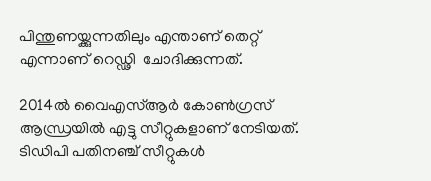പിന്തുണയ്ക്കുന്നതിലും എന്താണ് തെറ്റ് എന്നാണ് റെഡ്ഢി  ചോദിക്കുന്നത്.

2014ല്‍ വൈഎസ്ആര്‍ കോണ്‍ഗ്രസ് ആന്ധ്രയില്‍ എട്ടു സീറ്റുകളാണ് നേടിയത്. ടിഡിപി പതിനഞ്ച് സീറ്റുകള്‍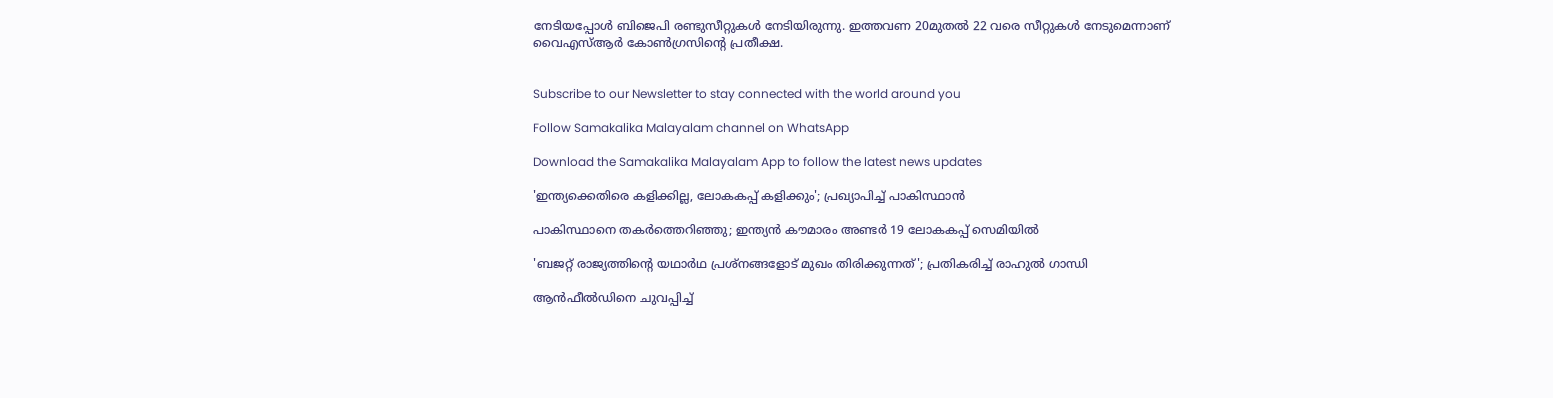നേടിയപ്പോള്‍ ബിജെപി രണ്ടുസീറ്റുകള്‍ നേടിയിരുന്നു. ഇത്തവണ 20മുതല്‍ 22 വരെ സീറ്റുകള്‍ നേടുമെന്നാണ് വൈഎസ്ആര്‍ കോണ്‍ഗ്രസിന്റെ പ്രതീക്ഷ.


Subscribe to our Newsletter to stay connected with the world around you

Follow Samakalika Malayalam channel on WhatsApp

Download the Samakalika Malayalam App to follow the latest news updates

'ഇന്ത്യക്കെതിരെ കളിക്കില്ല, ലോകകപ്പ് കളിക്കും'; പ്രഖ്യാപിച്ച് പാകിസ്ഥാന്‍

പാകിസ്ഥാനെ തകര്‍ത്തെറിഞ്ഞു; ഇന്ത്യന്‍ കൗമാരം അണ്ടര്‍ 19 ലോകകപ്പ് സെമിയില്‍

'ബജറ്റ് രാജ്യത്തിന്റെ യഥാര്‍ഥ പ്രശ്‌നങ്ങളോട് മുഖം തിരിക്കുന്നത്'; പ്രതികരിച്ച് രാഹുല്‍ ഗാന്ധി

ആൻഫീൽഡിനെ ചുവപ്പിച്ച്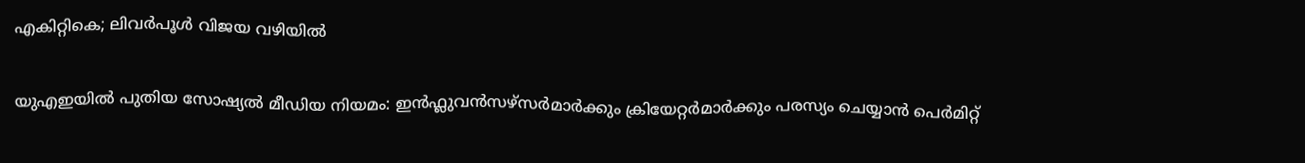എകിറ്റികെ; ലിവർപൂൾ വിജയ വഴിയിൽ

യുഎഇയിൽ പുതിയ സോഷ്യൽ മീഡിയ നിയമം: ഇൻഫ്ലുവൻസഴ്സർമാർക്കും ക്രിയേറ്റർമാർക്കും പരസ്യം ചെയ്യാൻ പെർമിറ്റ്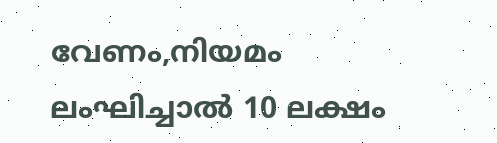വേണം,നിയമം ലംഘിച്ചാൽ 10 ലക്ഷം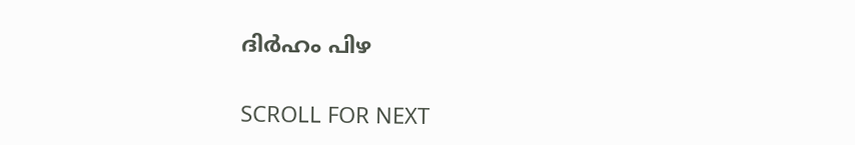ദിർഹം പിഴ

SCROLL FOR NEXT